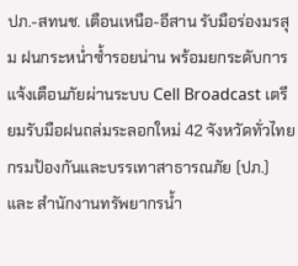ปภ.-สทนช. เตือนเหนือ-อีสาน รับมือร่องมรสุม ฝนกระหน่ำซ้ำรอยน่าน พร้อมยกระดับการแจ้งเตือนภัยผ่านระบบ Cell Broadcast เตรียมรับมือฝนถล่มระลอกใหม่ 42 จังหวัดทั่วไทย
กรมป้องกันและบรรเทาสาธารณภัย (ปภ.) และ สำนักงานทรัพยากรน้ำ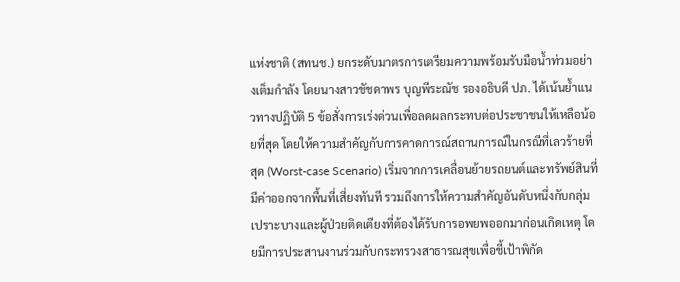แห่งชาติ (สทนช.) ยกระดับมาตรการเตรียมความพร้อมรับมือน้ำท่วมอย่างเต็มกำลัง โดยนางสาวชัชดาพร บุญพีระณัช รองอธิบดี ปภ. ได้เน้นย้ำแนวทางปฏิบัติ 5 ข้อสั่งการเร่งด่วนเพื่อลดผลกระทบต่อประชาชนให้เหลือน้อยที่สุด โดยให้ความสำคัญกับการคาดการณ์สถานการณ์ในกรณีที่เลวร้ายที่สุด (Worst-case Scenario) เริ่มจากการเคลื่อนย้ายรถยนต์และทรัพย์สินที่มีค่าออกจากพื้นที่เสี่ยงทันที รวมถึงการให้ความสำคัญอันดับหนึ่งกับกลุ่มเปราะบางและผู้ป่วยติดเตียงที่ต้องได้รับการอพยพออกมาก่อนเกิดเหตุ โดยมีการประสานงานร่วมกับกระทรวงสาธารณสุขเพื่อชี้เป้าพิกัด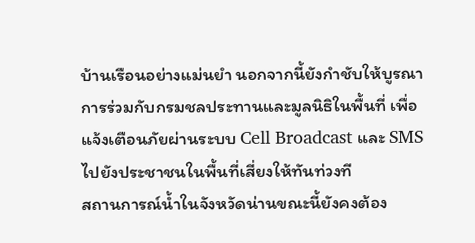บ้านเรือนอย่างแม่นยำ นอกจากนี้ยังกำชับให้บูรณาการร่วมกับกรมชลประทานและมูลนิธิในพื้นที่ เพื่อแจ้งเตือนภัยผ่านระบบ Cell Broadcast และ SMS ไปยังประชาชนในพื้นที่เสี่ยงให้ทันท่วงที
สถานการณ์น้ำในจังหวัดน่านขณะนี้ยังคงต้อง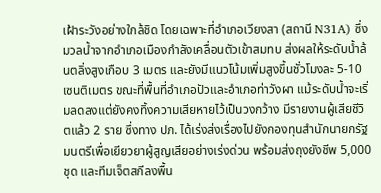เฝ้าระวังอย่างใกล้ชิด โดยเฉพาะที่อำเภอเวียงสา (สถานี N31A) ซึ่งมวลน้ำจากอำเภอเมืองกำลังเคลื่อนตัวเข้าสมทบ ส่งผลให้ระดับน้ำล้นตลิ่งสูงเกือบ 3 เมตร และยังมีแนวโน้มเพิ่มสูงขึ้นชั่วโมงละ 5-10 เซนติเมตร ขณะที่พื้นที่อำเภอปัวและอำเภอท่าวังผา แม้ระดับน้ำจะเริ่มลดลงแต่ยังคงทิ้งความเสียหายไว้เป็นวงกว้าง มีรายงานผู้เสียชีวิตแล้ว 2 ราย ซึ่งทาง ปภ. ได้เร่งส่งเรื่องไปยังกองทุนสำนักนายกรัฐมนตรีเพื่อเยียวยาผู้สูญเสียอย่างเร่งด่วน พร้อมส่งถุงยังชีพ 5,000 ชุด และทีมเจ็ตสกีลงพื้น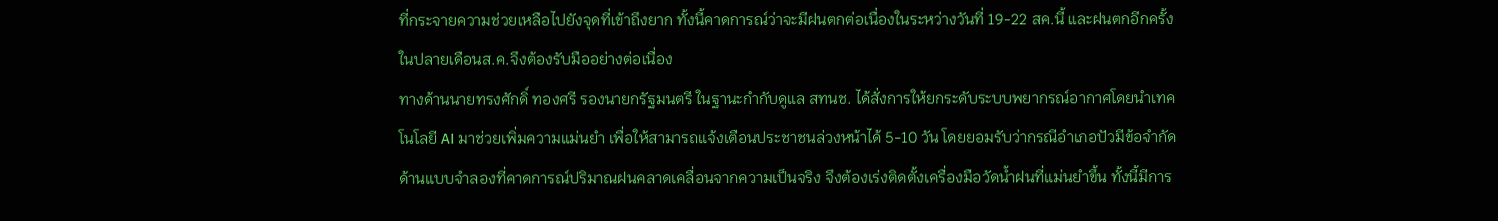ที่กระจายความช่วยเหลือไปยังจุดที่เข้าถึงยาก ทั้งนี้คาดการณ์ว่าจะมีฝนตกต่อเนื่องในระหว่างวันที่ 19-22 สค.นี้ และฝนตกอีกครั้งในปลายเดือนส.ค.จึงต้องรับมืออย่างต่อเนื่อง
ทางด้านนายทรงศักดิ์ ทองศรี รองนายกรัฐมนตรี ในฐานะกำกับดูแล สทนช. ได้สั่งการให้ยกระดับระบบพยากรณ์อากาศโดยนำเทคโนโลยี AI มาช่วยเพิ่มความแม่นยำ เพื่อให้สามารถแจ้งเตือนประชาชนล่วงหน้าได้ 5-10 วัน โดยยอมรับว่ากรณีอำเภอปัวมีข้อจำกัดด้านแบบจำลองที่คาดการณ์ปริมาณฝนคลาดเคลื่อนจากความเป็นจริง จึงต้องเร่งติดตั้งเครื่องมือวัดน้ำฝนที่แม่นยำขึ้น ทั้งนี้มีการ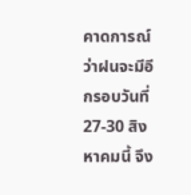คาดการณ์ว่าฝนจะมีอีกรอบวันที่ 27-30 สิงหาคมนี้ จึง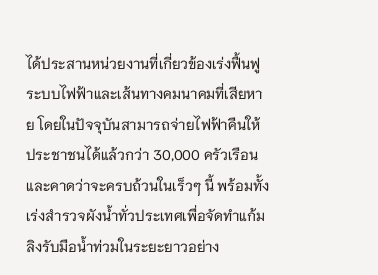ได้ประสานหน่วยงานที่เกี่ยวข้องเร่งฟื้นฟูระบบไฟฟ้าและเส้นทางคมนาคมที่เสียหาย โดยในปัจจุบันสามารถจ่ายไฟฟ้าคืนให้ประชาชนได้แล้วกว่า 30,000 ครัวเรือน และคาดว่าจะครบถ้วนในเร็วๆ นี้ พร้อมทั้งเร่งสำรวจผังน้ำทั่วประเทศเพื่อจัดทำแก้มลิงรับมือน้ำท่วมในระยะยาวอย่าง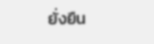ยั่งยืน